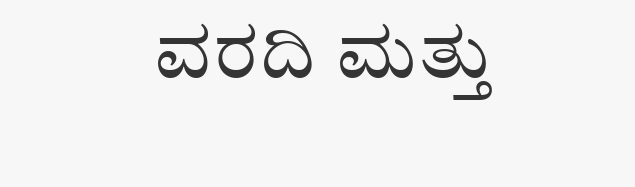ವರದಿ ಮತ್ತು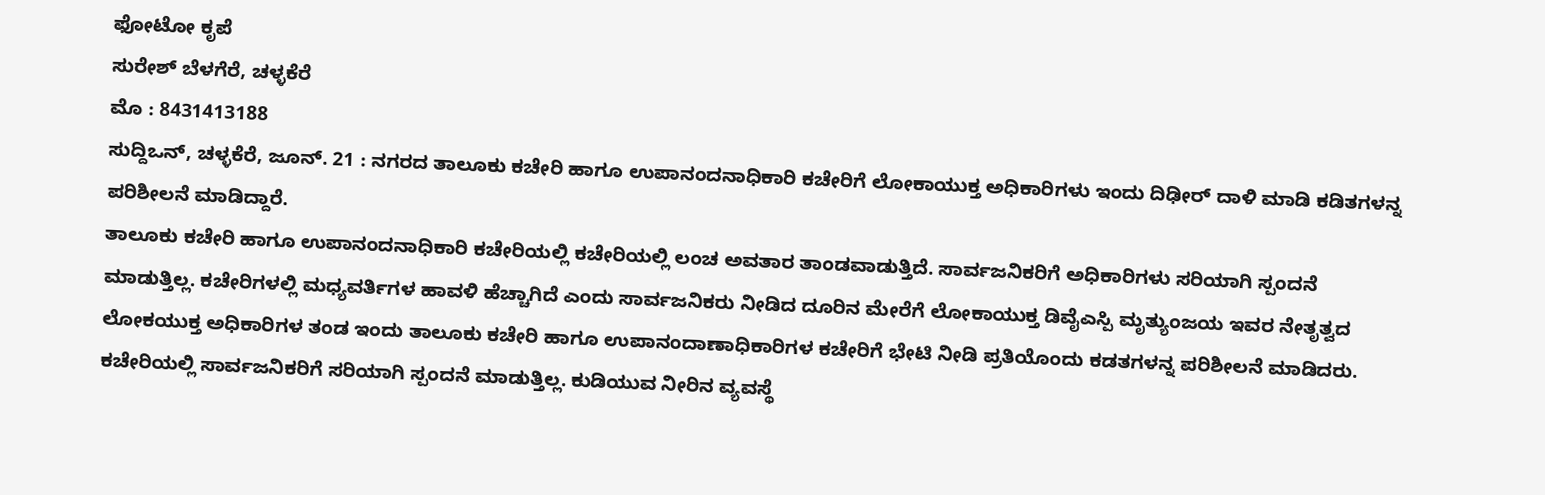ಫೋಟೋ ಕೃಪೆ
ಸುರೇಶ್ ಬೆಳಗೆರೆ, ಚಳ್ಳಕೆರೆ
ಮೊ : 8431413188
ಸುದ್ದಿಒನ್, ಚಳ್ಳಕೆರೆ, ಜೂನ್. 21 : ನಗರದ ತಾಲೂಕು ಕಚೇರಿ ಹಾಗೂ ಉಪಾನಂದನಾಧಿಕಾರಿ ಕಚೇರಿಗೆ ಲೋಕಾಯುಕ್ತ ಅಧಿಕಾರಿಗಳು ಇಂದು ದಿಢೀರ್ ದಾಳಿ ಮಾಡಿ ಕಡಿತಗಳನ್ನ ಪರಿಶೀಲನೆ ಮಾಡಿದ್ದಾರೆ.
ತಾಲೂಕು ಕಚೇರಿ ಹಾಗೂ ಉಪಾನಂದನಾಧಿಕಾರಿ ಕಚೇರಿಯಲ್ಲಿ ಕಚೇರಿಯಲ್ಲಿ ಲಂಚ ಅವತಾರ ತಾಂಡವಾಡುತ್ತಿದೆ. ಸಾರ್ವಜನಿಕರಿಗೆ ಅಧಿಕಾರಿಗಳು ಸರಿಯಾಗಿ ಸ್ಪಂದನೆ ಮಾಡುತ್ತಿಲ್ಲ. ಕಚೇರಿಗಳಲ್ಲಿ ಮಧ್ಯವರ್ತಿಗಳ ಹಾವಳಿ ಹೆಚ್ಚಾಗಿದೆ ಎಂದು ಸಾರ್ವಜನಿಕರು ನೀಡಿದ ದೂರಿನ ಮೇರೆಗೆ ಲೋಕಾಯುಕ್ತ ಡಿವೈಎಸ್ಪಿ ಮೃತ್ಯುಂಜಯ ಇವರ ನೇತೃತ್ವದ ಲೋಕಯುಕ್ತ ಅಧಿಕಾರಿಗಳ ತಂಡ ಇಂದು ತಾಲೂಕು ಕಚೇರಿ ಹಾಗೂ ಉಪಾನಂದಾಣಾಧಿಕಾರಿಗಳ ಕಚೇರಿಗೆ ಭೇಟಿ ನೀಡಿ ಪ್ರತಿಯೊಂದು ಕಡತಗಳನ್ನ ಪರಿಶೀಲನೆ ಮಾಡಿದರು.
ಕಚೇರಿಯಲ್ಲಿ ಸಾರ್ವಜನಿಕರಿಗೆ ಸರಿಯಾಗಿ ಸ್ಪಂದನೆ ಮಾಡುತ್ತಿಲ್ಲ. ಕುಡಿಯುವ ನೀರಿನ ವ್ಯವಸ್ಥೆ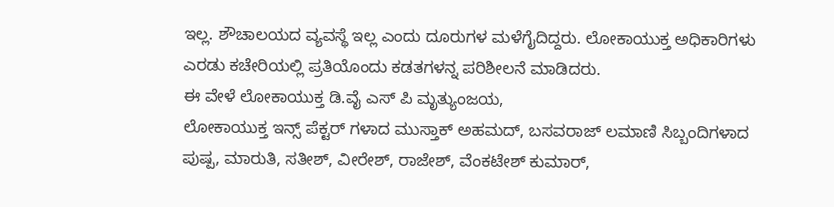ಇಲ್ಲ. ಶೌಚಾಲಯದ ವ್ಯವಸ್ಥೆ ಇಲ್ಲ ಎಂದು ದೂರುಗಳ ಮಳೆಗೈದಿದ್ದರು. ಲೋಕಾಯುಕ್ತ ಅಧಿಕಾರಿಗಳು ಎರಡು ಕಚೇರಿಯಲ್ಲಿ ಪ್ರತಿಯೊಂದು ಕಡತಗಳನ್ನ ಪರಿಶೀಲನೆ ಮಾಡಿದರು.
ಈ ವೇಳೆ ಲೋಕಾಯುಕ್ತ ಡಿ.ವೈ ಎಸ್ ಪಿ ಮೃತ್ಯುಂಜಯ,
ಲೋಕಾಯುಕ್ತ ಇನ್ಸ್ ಪೆಕ್ಟರ್ ಗಳಾದ ಮುಸ್ತಾಕ್ ಅಹಮದ್, ಬಸವರಾಜ್ ಲಮಾಣಿ ಸಿಬ್ಬಂದಿಗಳಾದ ಪುಷ್ಪ, ಮಾರುತಿ, ಸತೀಶ್, ವೀರೇಶ್, ರಾಜೇಶ್, ವೆಂಕಟೇಶ್ ಕುಮಾರ್,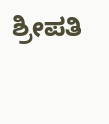ಶ್ರೀಪತಿ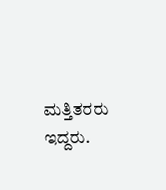ಮತ್ತಿತರರು ಇದ್ದರು.